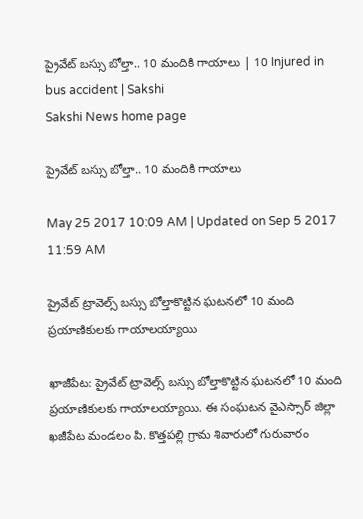ప్రైవేట్‌ బస్సు బోల్తా.. 10 మందికి గాయాలు | 10 Injured in bus accident | Sakshi
Sakshi News home page

ప్రైవేట్‌ బస్సు బోల్తా.. 10 మందికి గాయాలు

May 25 2017 10:09 AM | Updated on Sep 5 2017 11:59 AM

ప్రైవేట్‌ ట్రావెల్స్‌ బస్సు బోల్తాకొట్టిన ఘటనలో 10 మంది ప్రయాణికులకు గాయాలయ్యాయి

ఖాజీపేట: ప్రైవేట్‌ ట్రావెల్స్‌ బస్సు బోల్తాకొట్టిన ఘటనలో 10 మంది ప్రయాణికులకు గాయాలయ్యాయి. ఈ సంఘటన వైఎస్సార్‌ జిల్లా ఖజీపేట మండలం పి. కొత్తపల్లి గ్రామ శివారులో గురువారం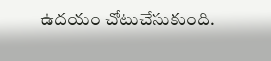ఉదయం చోటుచేసుకుంది.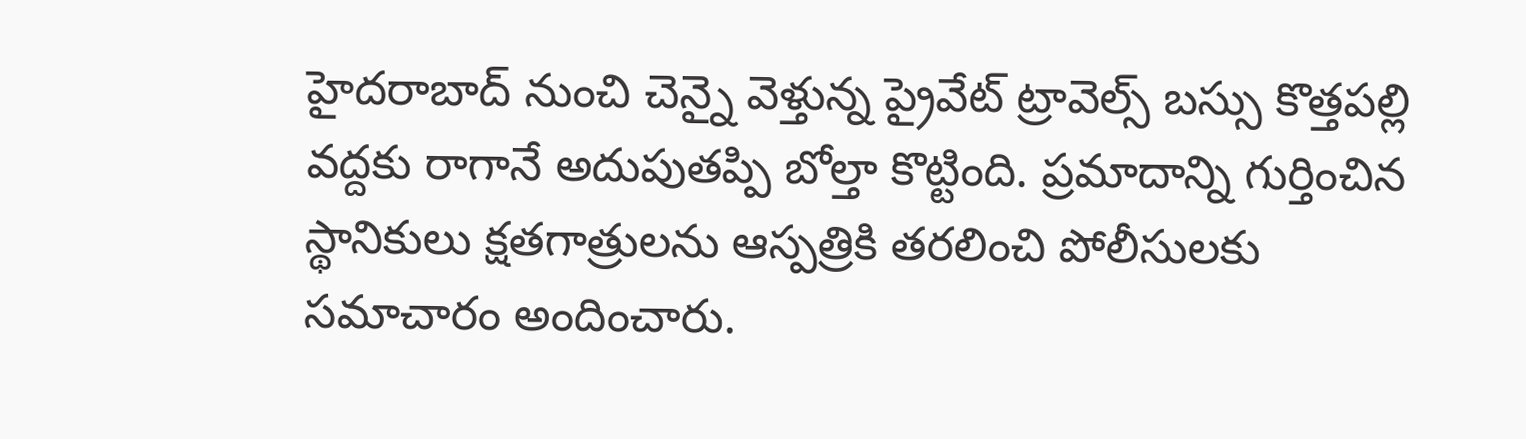హైదరాబాద్‌ నుంచి చెన్నై వెళ్తున్న ప్రైవేట్‌ ట్రావెల్స్‌ బస్సు కొత్తపల్లి వద్దకు రాగానే అదుపుతప్పి బోల్తా కొట్టింది. ప్రమాదాన్ని గుర్తించిన స్థానికులు క్షతగాత్రులను ఆస్పత్రికి తరలించి పోలీసులకు సమాచారం అందించారు.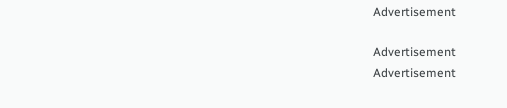Advertisement

Advertisement
Advertisement